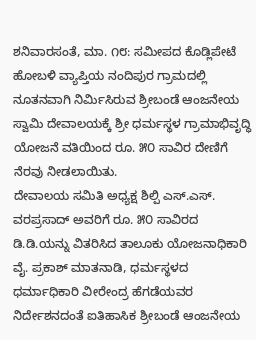ಶನಿವಾರಸಂತೆ, ಮಾ. ೧೮: ಸಮೀಪದ ಕೊಡ್ಲಿಪೇಟೆ ಹೋಬಳಿ ವ್ಯಾಪ್ತಿಯ ನಂದಿಪುರ ಗ್ರಾಮದಲ್ಲಿ ನೂತನವಾಗಿ ನಿರ್ಮಿಸಿರುವ ಶ್ರೀಬಂಡೆ ಆಂಜನೇಯ ಸ್ವಾಮಿ ದೇವಾಲಯಕ್ಕೆ ಶ್ರೀ ಧರ್ಮಸ್ಥಳ ಗ್ರಾಮಾಭಿವೃದ್ಧಿ ಯೋಜನೆ ವತಿಯಿಂದ ರೂ. ೫೦ ಸಾವಿರ ದೇಣಿಗೆ ನೆರವು ನೀಡಲಾಯಿತು.
ದೇವಾಲಯ ಸಮಿತಿ ಅಧ್ಯಕ್ಷ ಶಿಲ್ಪಿ ಎಸ್.ಎಸ್. ವರಪ್ರಸಾದ್ ಅವರಿಗೆ ರೂ. ೫೦ ಸಾವಿರದ ಡಿ.ಡಿ.ಯನ್ನು ವಿತರಿಸಿದ ತಾಲೂಕು ಯೋಜನಾಧಿಕಾರಿ ವೈ. ಪ್ರಕಾಶ್ ಮಾತನಾಡಿ, ಧರ್ಮಸ್ಥಳದ ಧರ್ಮಾಧಿಕಾರಿ ವೀರೇಂದ್ರ ಹೆಗಡೆಯವರ ನಿರ್ದೇಶನದಂತೆ ಐತಿಹಾಸಿಕ ಶ್ರೀಬಂಡೆ ಆಂಜನೇಯ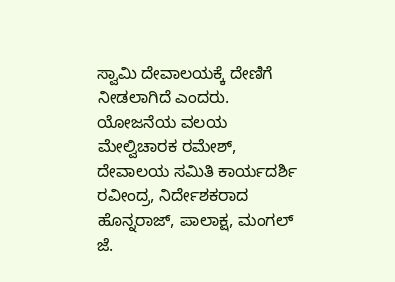ಸ್ವಾಮಿ ದೇವಾಲಯಕ್ಕೆ ದೇಣಿಗೆ ನೀಡಲಾಗಿದೆ ಎಂದರು.
ಯೋಜನೆಯ ವಲಯ ಮೇಲ್ವಿಚಾರಕ ರಮೇಶ್, ದೇವಾಲಯ ಸಮಿತಿ ಕಾರ್ಯದರ್ಶಿ ರವೀಂದ್ರ, ನಿರ್ದೇಶಕರಾದ ಹೊನ್ನರಾಜ್, ಪಾಲಾಕ್ಷ, ಮಂಗಲ್ ಜೆ.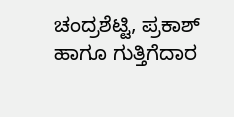ಚಂದ್ರಶೆಟ್ಟಿ, ಪ್ರಕಾಶ್ ಹಾಗೂ ಗುತ್ತಿಗೆದಾರ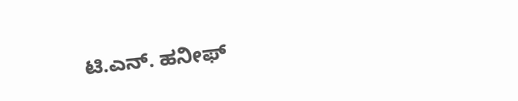ಟಿ.ಎನ್. ಹನೀಫ್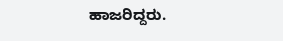ಹಾಜರಿದ್ದರು.